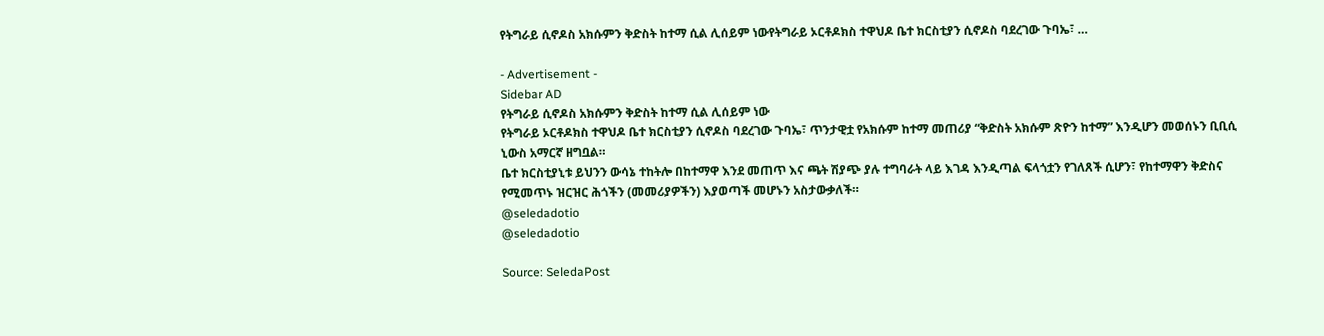የትግራይ ሲኖዶስ አክሱምን ቅድስት ከተማ ሲል ሊሰይም ነውየትግራይ ኦርቶዶክስ ተዋህዶ ቤተ ክርስቲያን ሲኖዶስ ባደረገው ጉባኤ፣ …

- Advertisement -
Sidebar AD
የትግራይ ሲኖዶስ አክሱምን ቅድስት ከተማ ሲል ሊሰይም ነው
የትግራይ ኦርቶዶክስ ተዋህዶ ቤተ ክርስቲያን ሲኖዶስ ባደረገው ጉባኤ፣ ጥንታዊቷ የአክሱም ከተማ መጠሪያ “ቅድስት አክሱም ጽዮን ከተማ” እንዲሆን መወሰኑን ቢቢሲ ኒውስ አማርኛ ዘግቧል።
ቤተ ክርስቲያኒቱ ይህንን ውሳኔ ተከትሎ በከተማዋ እንደ መጠጥ እና ጫት ሽያጭ ያሉ ተግባራት ላይ እገዳ እንዲጣል ፍላጎቷን የገለጸች ሲሆን፣ የከተማዋን ቅድስና የሚመጥኑ ዝርዝር ሕጎችን (መመሪያዎችን) እያወጣች መሆኑን አስታውቃለች።
@seledadotio
@seledadotio

Source: SeledaPost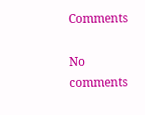Comments

No comments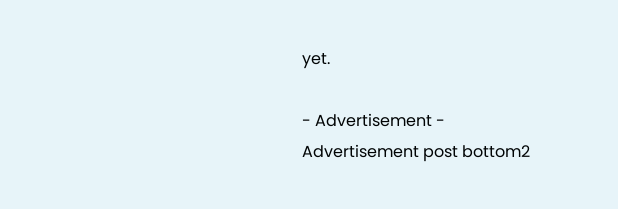yet.

- Advertisement -
Advertisement post bottom2